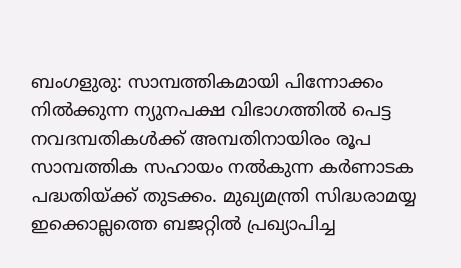ബംഗളുരു: സാമ്പത്തികമായി പിന്നോക്കം നിൽക്കുന്ന ന്യുനപക്ഷ വിഭാഗത്തിൽ പെട്ട നവദമ്പതികൾക്ക് അമ്പതിനായിരം രൂപ സാമ്പത്തിക സഹായം നൽകുന്ന കർണാടക പദ്ധതിയ്ക്ക് തുടക്കം. മുഖ്യമന്ത്രി സിദ്ധരാമയ്യ ഇക്കൊല്ലത്തെ ബജറ്റിൽ പ്രഖ്യാപിച്ച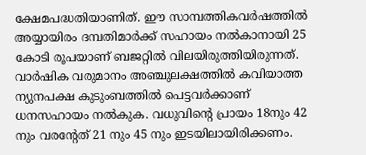ക്ഷേമപദ്ധതിയാണിത്. ഈ സാമ്പത്തികവർഷത്തിൽ അയ്യായിരം ദമ്പതിമാർക്ക് സഹായം നൽകാനായി 25 കോടി രൂപയാണ് ബജറ്റിൽ വിലയിരുത്തിയിരുന്നത്. വാർഷിക വരുമാനം അഞ്ചുലക്ഷത്തിൽ കവിയാത്ത ന്യുനപക്ഷ കുടുംബത്തിൽ പെട്ടവർക്കാണ് ധനസഹായം നൽകുക. വധുവിന്റെ പ്രായം 18നും 42 നും വരന്റേത് 21 നും 45 നും ഇടയിലായിരിക്കണം.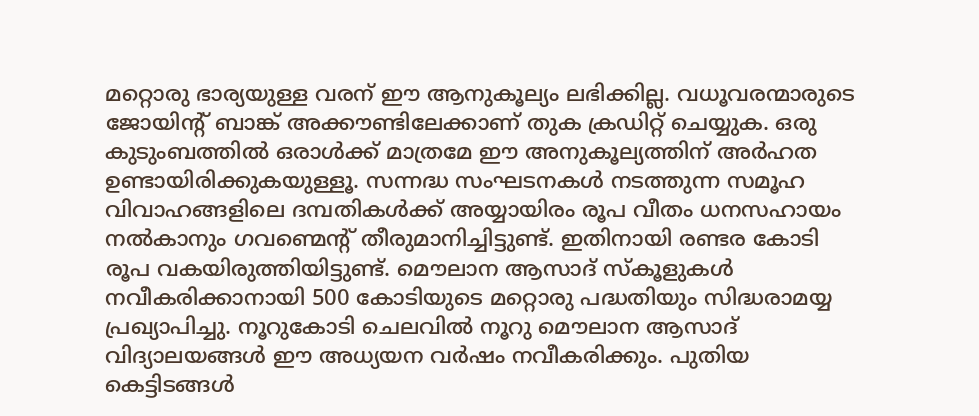മറ്റൊരു ഭാര്യയുള്ള വരന് ഈ ആനുകൂല്യം ലഭിക്കില്ല. വധൂവരന്മാരുടെ ജോയിന്റ് ബാങ്ക് അക്കൗണ്ടിലേക്കാണ് തുക ക്രഡിറ്റ് ചെയ്യുക. ഒരു കുടുംബത്തിൽ ഒരാൾക്ക് മാത്രമേ ഈ അനുകൂല്യത്തിന് അർഹത ഉണ്ടായിരിക്കുകയുള്ളൂ. സന്നദ്ധ സംഘടനകൾ നടത്തുന്ന സമൂഹ വിവാഹങ്ങളിലെ ദമ്പതികൾക്ക് അയ്യായിരം രൂപ വീതം ധനസഹായം നൽകാനും ഗവണ്മെന്റ് തീരുമാനിച്ചിട്ടുണ്ട്. ഇതിനായി രണ്ടര കോടി രൂപ വകയിരുത്തിയിട്ടുണ്ട്. മൌലാന ആസാദ് സ്കൂളുകൾ നവീകരിക്കാനായി 500 കോടിയുടെ മറ്റൊരു പദ്ധതിയും സിദ്ധരാമയ്യ പ്രഖ്യാപിച്ചു. നൂറുകോടി ചെലവിൽ നൂറു മൌലാന ആസാദ് വിദ്യാലയങ്ങൾ ഈ അധ്യയന വർഷം നവീകരിക്കും. പുതിയ കെട്ടിടങ്ങൾ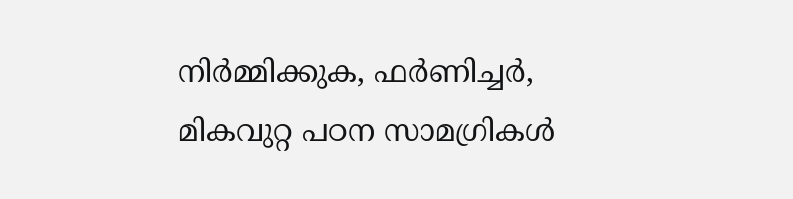നിർമ്മിക്കുക, ഫർണിച്ചർ, മികവുറ്റ പഠന സാമഗ്രികൾ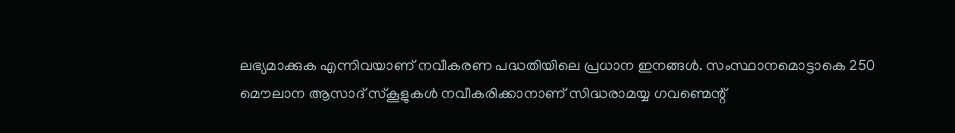ലഭ്യമാക്കുക എന്നിവയാണ് നവീകരണ പദ്ധതിയിലെ പ്രധാന ഇനങ്ങൾ. സംസ്ഥാനമൊട്ടാകെ 250 മൌലാന ആസാദ് സ്കൂളുകൾ നവീകരിക്കാനാണ് സിദ്ധരാമയ്യ ഗവണ്മെന്റ്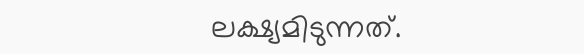ലക്ഷ്യമിടുന്നത്.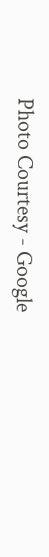Photo Courtesy - Google